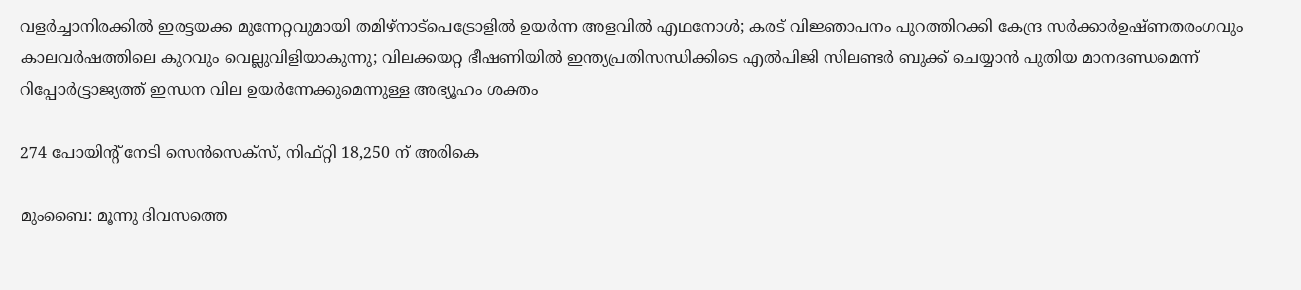വളർച്ചാനിരക്കിൽ ഇരട്ടയക്ക മുന്നേറ്റവുമായി തമിഴ്നാട്പെട്രോളിൽ ഉയർന്ന അളവിൽ എഥനോൾ; കരട് വിജ്ഞാപനം പുറത്തിറക്കി കേന്ദ്ര സർക്കാർഉഷ്ണതരംഗവും കാലവർഷത്തിലെ കുറവും വെല്ലുവിളിയാകുന്നു; വിലക്കയറ്റ ഭീഷണിയില്‍ ഇന്ത്യപ്രതിസന്ധിക്കിടെ എൽപിജി സിലണ്ടർ ബുക്ക് ചെയ്യാൻ പുതിയ മാനദണ്ഡമെന്ന് റിപ്പോര്‍ട്ട്രാജ്യത്ത് ഇന്ധന വില ഉയർന്നേക്കുമെന്നുള്ള അഭ്യൂഹം ശക്തം

274 പോയിന്റ് നേടി സെന്‍സെക്‌സ്, നിഫ്റ്റി 18,250 ന് അരികെ

മുംബൈ: മൂന്നു ദിവസത്തെ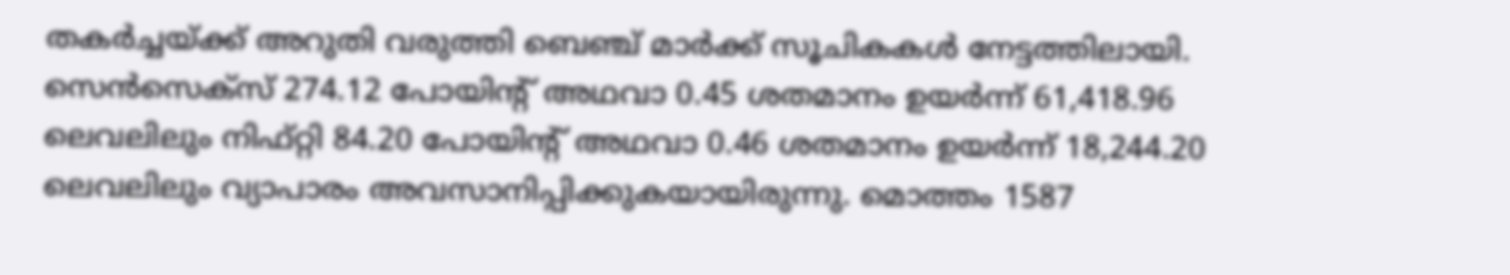തകര്‍ച്ചയ്ക്ക് അറുതി വരുത്തി ബെഞ്ച് മാര്‍ക്ക് സൂചികകള്‍ നേട്ടത്തിലായി. സെന്‍സെക്‌സ് 274.12 പോയിന്റ് അഥവാ 0.45 ശതമാനം ഉയര്‍ന്ന് 61,418.96 ലെവലിലും നിഫ്റ്റി 84.20 പോയിന്റ് അഥവാ 0.46 ശതമാനം ഉയര്‍ന്ന് 18,244.20 ലെവലിലും വ്യാപാരം അവസാനിപ്പിക്കുകയായിരുന്നു. മൊത്തം 1587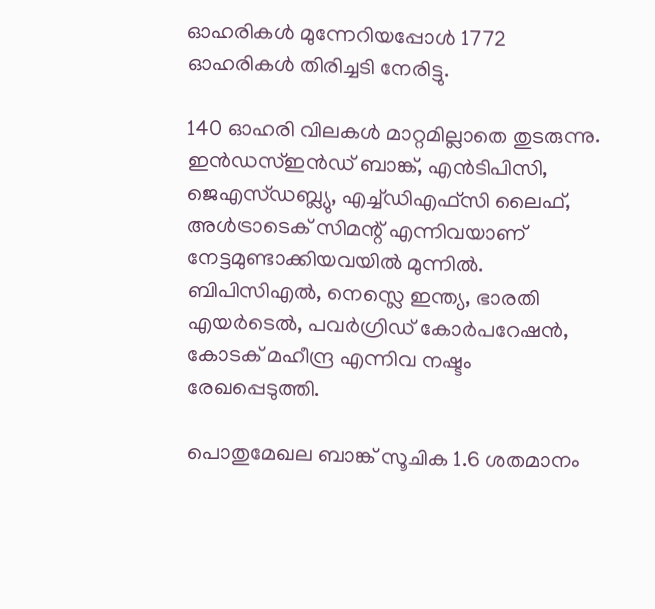ഓഹരികള്‍ മുന്നേറിയപ്പോള്‍ 1772 ഓഹരികള്‍ തിരിച്ചടി നേരിട്ടു.

140 ഓഹരി വിലകള്‍ മാറ്റമില്ലാതെ തുടരുന്നു. ഇന്‍ഡസ്ഇന്‍ഡ് ബാങ്ക്, എന്‍ടിപിസി, ജെഎസ്ഡബ്ല്യു, എച്ച്ഡിഎഫ്‌സി ലൈഫ്, അള്‍ട്രാടെക് സിമന്റ് എന്നിവയാണ് നേട്ടമുണ്ടാക്കിയവയില്‍ മുന്നില്‍. ബിപിസിഎല്‍, നെസ്ലെ ഇന്ത്യ, ഭാരതി എയര്‍ടെല്‍, പവര്‍ഗ്രിഡ് കോര്‍പറേഷന്‍, കോടക് മഹീന്ദ്ര എന്നിവ നഷ്ടം രേഖപ്പെടുത്തി.

പൊതുമേഖല ബാങ്ക് സൂചിക 1.6 ശതമാനം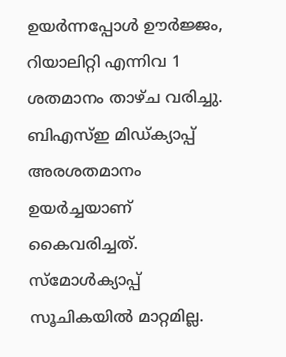ഉയര്‍ന്നപ്പോള്‍ ഊര്‍ജ്ജം, റിയാലിറ്റി എന്നിവ 1 ശതമാനം താഴ്ച വരിച്ചു. ബിഎസ്ഇ മിഡ്ക്യാപ്പ് അരശതമാനം ഉയര്‍ച്ചയാണ് കൈവരിച്ചത്. സ്‌മോള്‍ക്യാപ്പ് സൂചികയില്‍ മാറ്റമില്ല.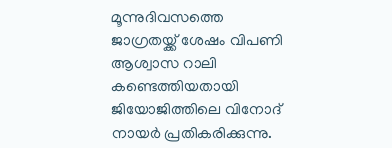മൂന്നുദിവസത്തെ ജാഗ്രതയ്ക്ക് ശേഷം വിപണി ആശ്വാസ റാലി കണ്ടെത്തിയതായി ജിയോജിത്തിലെ വിനോദ് നായര്‍ പ്രതികരിക്കുന്നു.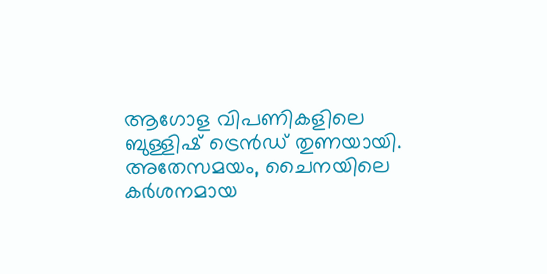ആഗോള വിപണികളിലെ ബുള്ളിഷ് ട്രെന്‍ഡ് തുണയായി. അതേസമയം, ചൈനയിലെ കര്‍ശനമായ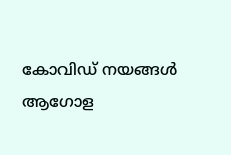കോവിഡ് നയങ്ങള്‍ ആഗോള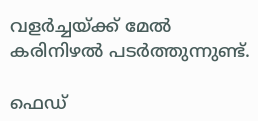വളര്‍ച്ചയ്ക്ക് മേല്‍ കരിനിഴല്‍ പടര്‍ത്തുന്നുണ്ട്.

ഫെഡ്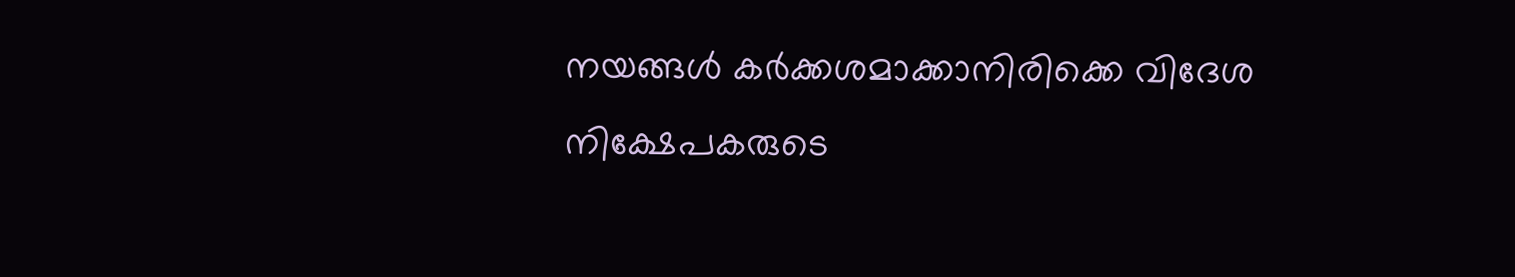നയങ്ങള്‍ കര്‍ക്കശമാക്കാനിരിക്കെ വിദേശ നിക്ഷേപകരുടെ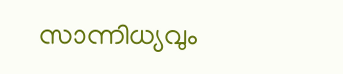സാന്നിധ്യവും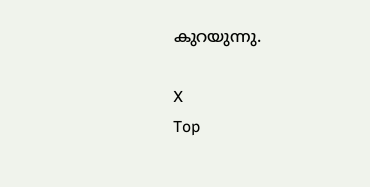കുറയുന്നു.

X
Top